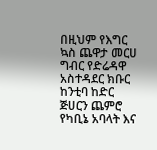በዚህም የእግር ኳስ ጨዋታ መርሀ ግብር የድሬዳዋ አስተዳደር ክቡር ከንቲባ ከድር ጅሀርን ጨምሮ የካቢኔ አባላት እና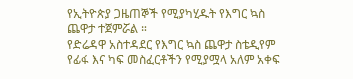የኢትዮጵያ ጋዜጠኞች የሚያካሂዱት የእግር ኳስ ጨዋታ ተጀምሯል ።
የድሬዳዋ አስተዳደር የእግር ኳስ ጨዋታ ስቴዲየም የፊፋ እና ካፍ መስፈርቶችን የሚያሟላ አለም አቀፍ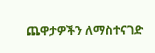ጨዋታዎችን ለማስተናገድ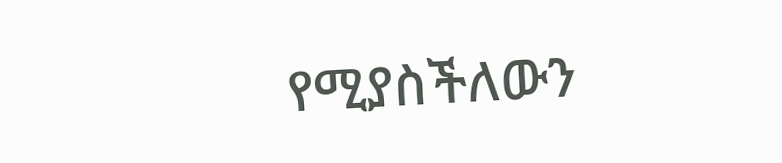የሚያስችለውን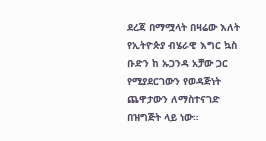ደረጃ በማሟላት በዛሬው እለት የኢትዮጵያ ብሄራዊ እግር ኳስ ቡድን ከ ኡጋንዳ አቻው ጋር የሚያደርገውን የወዳጅነት ጨዋታውን ለማስተናገድ በዝግጅት ላይ ነው።